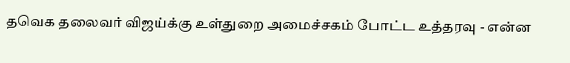தவெக தலைவர் விஜய்க்கு உள்துறை அமைச்சகம் போட்ட உத்தரவு - என்ன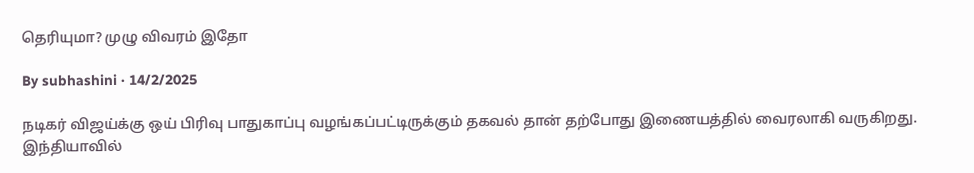தெரியுமா? முழு விவரம் இதோ

By subhashini · 14/2/2025

நடிகர் விஜய்க்கு ஒய் பிரிவு பாதுகாப்பு வழங்கப்பட்டிருக்கும் தகவல் தான் தற்போது இணையத்தில் வைரலாகி வருகிறது. இந்தியாவில்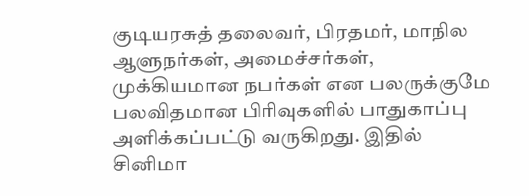குடியரசுத் தலைவர், பிரதமர், மாநில ஆளுநர்கள், அமைச்சர்கள், முக்கியமான நபர்கள் என பலருக்குமே பலவிதமான பிரிவுகளில் பாதுகாப்பு அளிக்கப்பட்டு வருகிறது. இதில் சினிமா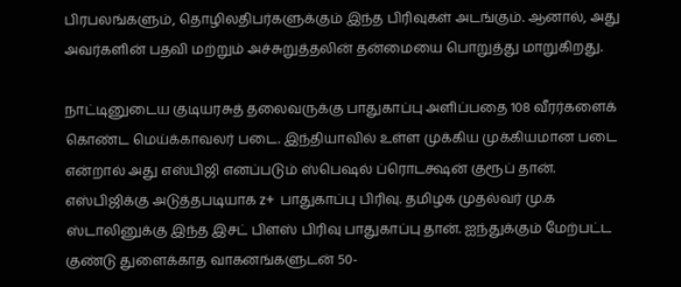பிரபலங்களும், தொழிலதிபர்களுக்கும் இந்த பிரிவுகள் அடங்கும். ஆனால், அது அவர்களின் பதவி மற்றும் அச்சுறுத்தலின் தன்மையை பொறுத்து மாறுகிறது.

நாட்டினுடைய குடியரசுத் தலைவருக்கு பாதுகாப்பு அளிப்பதை 108 வீரர்களைக் கொண்ட மெய்க்காவலர் படை. இந்தியாவில் உள்ள முக்கிய முக்கியமான படை என்றால் அது எஸ்பிஜி எனப்படும் ஸ்பெஷல் ப்ரொடக்ஷன் குரூப் தான். எஸ்பிஜிக்கு அடுத்தபடியாக z+ பாதுகாப்பு பிரிவு. தமிழக முதல்வர் மு.க ஸ்டாலினுக்கு இந்த இசட் பிளஸ் பிரிவு பாதுகாப்பு தான். ஐந்துக்கும் மேற்பட்ட குண்டு துளைக்காத வாகனங்களுடன் 50-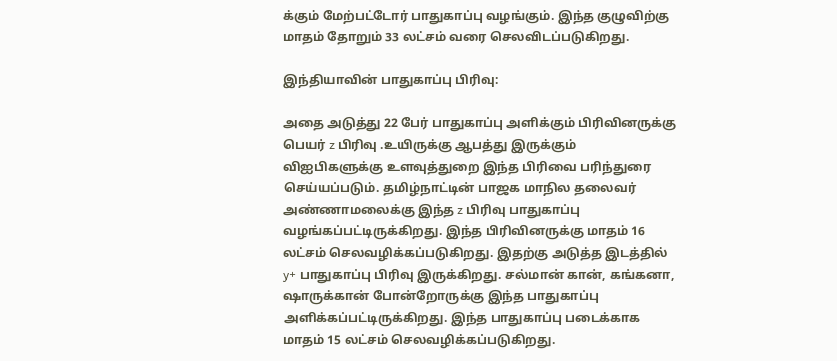க்கும் மேற்பட்டோர் பாதுகாப்பு வழங்கும். இந்த குழுவிற்கு மாதம் தோறும் 33 லட்சம் வரை செலவிடப்படுகிறது.

இந்தியாவின் பாதுகாப்பு பிரிவு:

அதை அடுத்து 22 பேர் பாதுகாப்பு அளிக்கும் பிரிவினருக்கு பெயர் z பிரிவு .உயிருக்கு ஆபத்து இருக்கும் விஐபிகளுக்கு உளவுத்துறை இந்த பிரிவை பரிந்துரை செய்யப்படும். தமிழ்நாட்டின் பாஜக மாநில தலைவர் அண்ணாமலைக்கு இந்த z பிரிவு பாதுகாப்பு வழங்கப்பட்டிருக்கிறது. இந்த பிரிவினருக்கு மாதம் 16 லட்சம் செலவழிக்கப்படுகிறது. இதற்கு அடுத்த இடத்தில் y+ பாதுகாப்பு பிரிவு இருக்கிறது. சல்மான் கான், கங்கனா, ஷாருக்கான் போன்றோருக்கு இந்த பாதுகாப்பு அளிக்கப்பட்டிருக்கிறது. இந்த பாதுகாப்பு படைக்காக மாதம் 15 லட்சம் செலவழிக்கப்படுகிறது.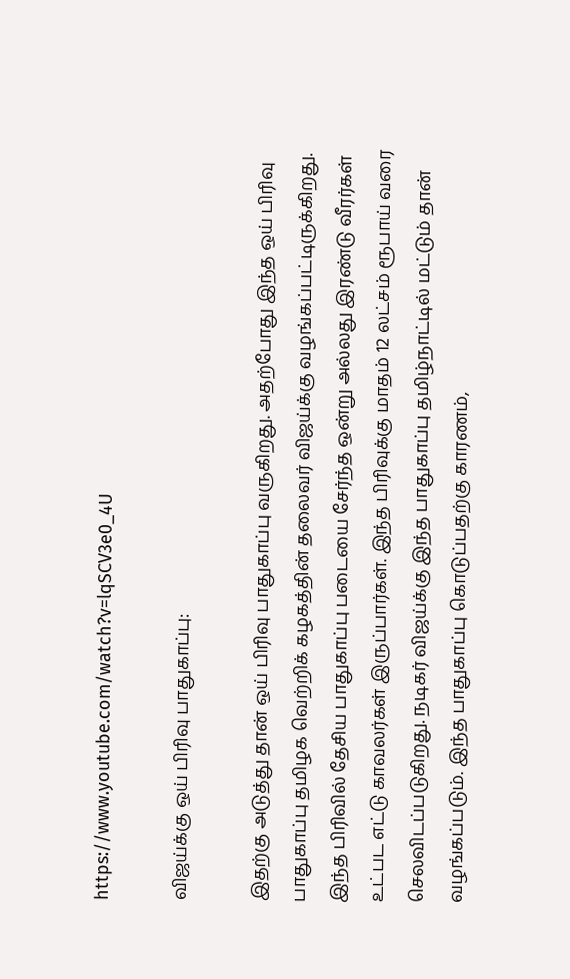https://www.youtube.com/watch?v=lqSCV3e0_4U

விஜய்க்கு ஒய் பிரிவு பாதுகாப்பு:

இதற்கு அடுத்து தான் ஒய் பிரிவு பாதுகாப்பு வருகிறது. அதற்போது இந்த ஒய் பிரிவு பாதுகாப்பு தமிழக வெற்றிக் கழகத்தின் தலைவர் விஜய்க்கு வழங்கப்பட்டிருக்கிறது. இந்த பிரிவில் தேசிய பாதுகாப்பு படையை சேர்ந்த ஒன்று அல்லது இரண்டு வீரர்கள் உட்பட எட்டு காவலர்கள் இருப்பார்கள். இந்த பிரிவுக்கு மாதம் 12 லட்சம் ரூபாய் வரை செலவிடப்படுகிறது. நடிகர் விஜய்க்கு இந்த பாதுகாப்பு தமிழ்நாட்டில் மட்டும் தான் வழங்கப்படும். இந்த பாதுகாப்பு கொடுப்பதற்கு காரணம்,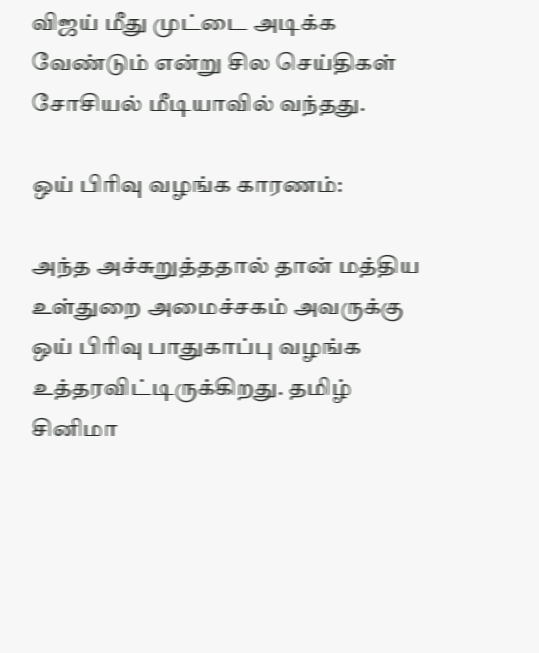விஜய் மீது முட்டை அடிக்க வேண்டும் என்று சில செய்திகள் சோசியல் மீடியாவில் வந்தது.

ஒய் பிரிவு வழங்க காரணம்:

அந்த அச்சுறுத்ததால் தான் மத்திய உள்துறை அமைச்சகம் அவருக்கு ஒய் பிரிவு பாதுகாப்பு வழங்க உத்தரவிட்டிருக்கிறது. தமிழ் சினிமா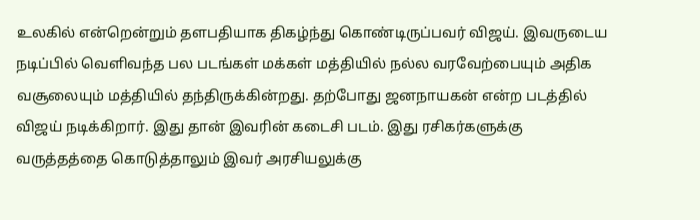உலகில் என்றென்றும் தளபதியாக திகழ்ந்து கொண்டிருப்பவர் விஜய். இவருடைய நடிப்பில் வெளிவந்த பல படங்கள் மக்கள் மத்தியில் நல்ல வரவேற்பையும் அதிக வசூலையும் மத்தியில் தந்திருக்கின்றது. தற்போது ஜனநாயகன் என்ற படத்தில் விஜய் நடிக்கிறார். இது தான் இவரின் கடைசி படம். இது ரசிகர்களுக்கு வருத்தத்தை கொடுத்தாலும் இவர் அரசியலுக்கு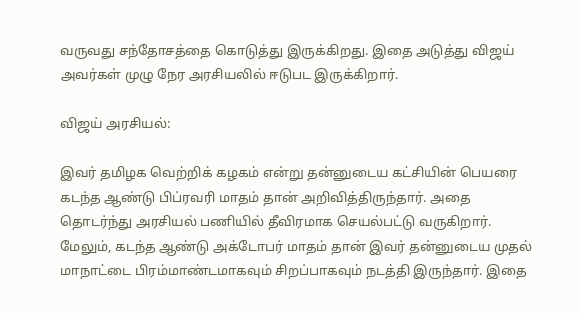வருவது சந்தோசத்தை கொடுத்து இருக்கிறது. இதை அடுத்து விஜய் அவர்கள் முழு நேர அரசியலில் ஈடுபட இருக்கிறார்.

விஜய் அரசியல்:

இவர் தமிழக வெற்றிக் கழகம் என்று தன்னுடைய கட்சியின் பெயரை கடந்த ஆண்டு பிப்ரவரி மாதம் தான் அறிவித்திருந்தார். அதை தொடர்ந்து அரசியல் பணியில் தீவிரமாக செயல்பட்டு வருகிறார். மேலும், கடந்த ஆண்டு அக்டோபர் மாதம் தான் இவர் தன்னுடைய முதல் மாநாட்டை பிரம்மாண்டமாகவும் சிறப்பாகவும் நடத்தி இருந்தார். இதை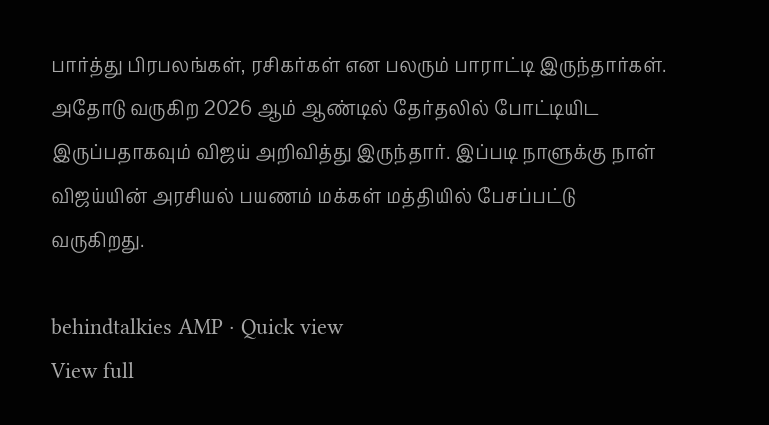பார்த்து பிரபலங்கள், ரசிகர்கள் என பலரும் பாராட்டி இருந்தார்கள். அதோடு வருகிற 2026 ஆம் ஆண்டில் தேர்தலில் போட்டியிட இருப்பதாகவும் விஜய் அறிவித்து இருந்தார். இப்படி நாளுக்கு நாள் விஜய்யின் அரசியல் பயணம் மக்கள் மத்தியில் பேசப்பட்டு வருகிறது.

behindtalkies AMP · Quick view
View full